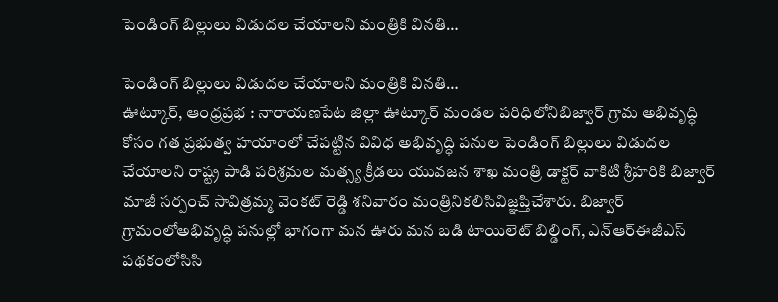పెండింగ్ బిల్లులు విడుదల చేయాలని మంత్రికి వినతి…

పెండింగ్ బిల్లులు విడుదల చేయాలని మంత్రికి వినతి…
ఊట్కూర్, ఆంధ్రప్రభ : నారాయణపేట జిల్లా ఊట్కూర్ మండల పరిధిలోనిబిజ్వార్ గ్రామ అభివృద్ధి కోసం గత ప్రభుత్వ హయాంలో చేపట్టిన వివిధ అభివృద్ధి పనుల పెండింగ్ బిల్లులు విడుదల చేయాలని రాష్ట్ర పాడి పరిశ్రమల మత్స్య క్రీడలు యువజన శాఖ మంత్రి డాక్టర్ వాకిటి శ్రీహరికి బిజ్వార్ మాజీ సర్పంచ్ సావిత్రమ్మ వెంకట్ రెడ్డి శనివారం మంత్రినికలిసివిజ్ఞప్తిచేశారు. బిజ్వార్ గ్రామంలోఅభివృద్ధి పనుల్లో భాగంగా మన ఊరు మన బడి టాయిలెట్ బిల్డింగ్, ఎన్ఆర్ఈజీఎస్ పథకంలోసిసి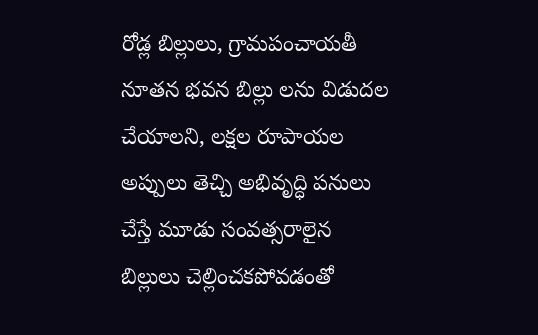రోడ్ల బిల్లులు, గ్రామపంచాయతీ నూతన భవన బిల్లు లను విడుదల చేయాలని, లక్షల రూపాయల అప్పులు తెచ్చి అభివృద్ధి పనులు చేస్తే మూడు సంవత్సరాలైన బిల్లులు చెల్లించకపోవడంతో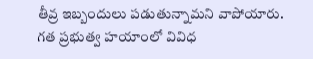తీవ్ర ఇబ్బందులు పడుతున్నామని వాపోయారు.
గత ప్రభుత్వ హయాంలో వివిధ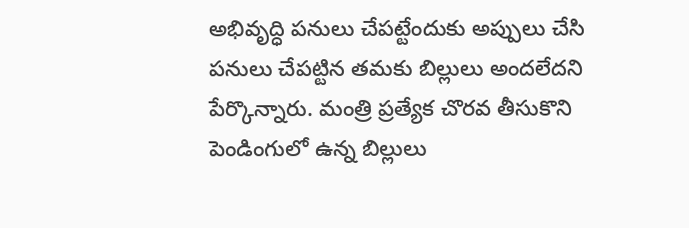అభివృద్ధి పనులు చేపట్టేందుకు అప్పులు చేసి పనులు చేపట్టిన తమకు బిల్లులు అందలేదని పేర్కొన్నారు. మంత్రి ప్రత్యేక చొరవ తీసుకొని పెండింగులో ఉన్న బిల్లులు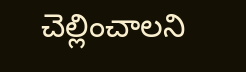చెల్లించాలని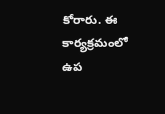కోరారు. ఈ కార్యక్రమంలో ఉప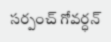సర్పంచ్ గోవర్ధన్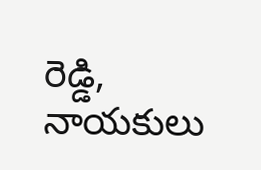రెడ్డి, నాయకులు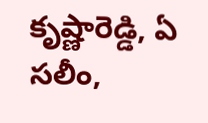కృష్ణారెడ్డి, ఏ సలీం,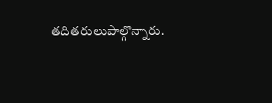తదితరులుపాల్గొన్నారు.